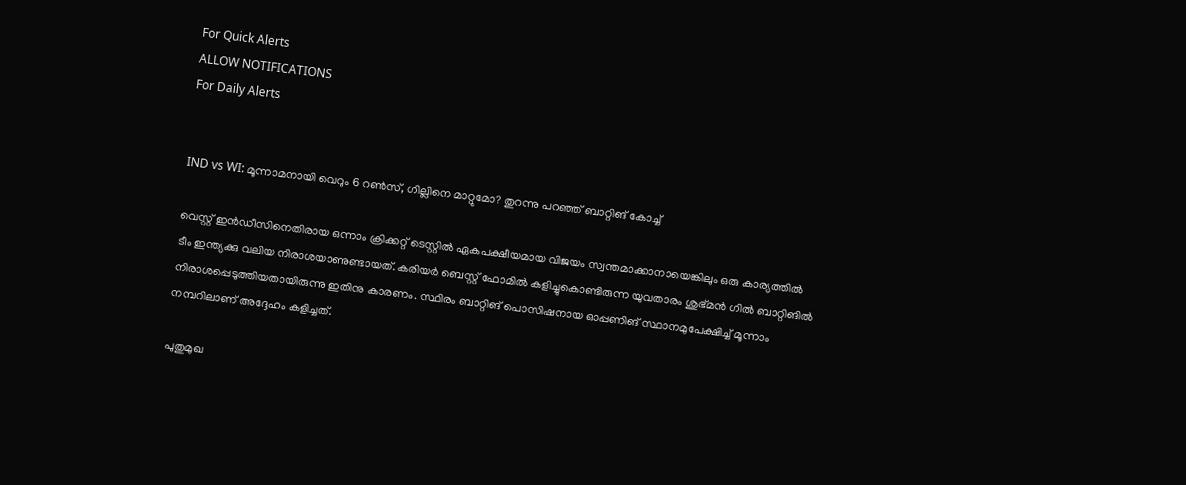For Quick Alerts
ALLOW NOTIFICATIONS
For Daily Alerts


IND vs WI: മൂന്നാമനായി വെറും 6 റണ്‍സ്, ഗില്ലിനെ മാറ്റുമോ? തുറന്നു പറഞ്ഞ് ബാറ്റിങ് കോച്ച്

വെസ്റ്റ് ഇന്‍ഡീസിനെതിരായ ഒന്നാം ക്രിക്കറ്റ് ടെസ്റ്റില്‍ ഏകപക്ഷീയമായ വിജയം സ്വന്തമാക്കാനായെങ്കിലും ഒരു കാര്യത്തില്‍ ടീം ഇന്ത്യക്കു വലിയ നിരാശയാണുണ്ടായത്. കരിയര്‍ ബെസ്റ്റ് ഫോമില്‍ കളിച്ചുകൊണ്ടിരുന്ന യുവതാരം ശുഭ്മന്‍ ഗില്‍ ബാറ്റിങില്‍ നിരാശപ്പെടുത്തിയതായിരുന്നു ഇതിനു കാരണം. സ്ഥിരം ബാറ്റിങ് പൊസിഷനായ ഓപ്പണിങ് സ്ഥാനമുപേക്ഷിച്ച് മൂന്നാം നമ്പറിലാണ് അദ്ദേഹം കളിച്ചത്.

പുതുമുഖ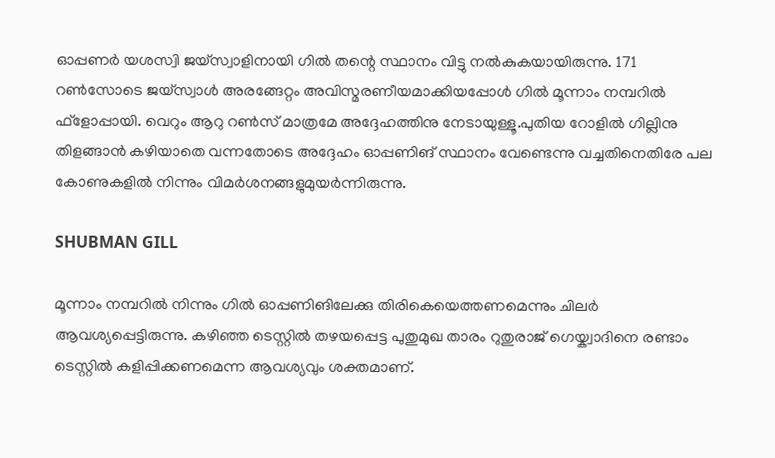ഓപ്പണര്‍ യശസ്വി ജയ്‌സ്വാളിനായി ഗില്‍ തന്റെ സ്ഥാനം വിട്ടു നല്‍കുകയായിരുന്നു. 171 റണ്‍സോടെ ജയ്‌സ്വാള്‍ അരങ്ങേറ്റം അവിസ്മരണീയമാക്കിയപ്പോള്‍ ഗില്‍ മൂന്നാം നമ്പറില്‍ ഫ്‌ളോപ്പായി. വെറും ആറു റണ്‍സ് മാത്രമേ അദ്ദേഹത്തിനു നേടായുള്ളൂ.പുതിയ റോളില്‍ ഗില്ലിനു തിളങ്ങാന്‍ കഴിയാതെ വന്നതോടെ അദ്ദേഹം ഓപ്പണിങ് സ്ഥാനം വേണ്ടെന്നു വച്ചതിനെതിരേ പല കോണുകളില്‍ നിന്നും വിമര്‍ശനങ്ങളുമുയര്‍ന്നിരുന്നു.

SHUBMAN GILL

മൂന്നാം നമ്പറില്‍ നിന്നും ഗില്‍ ഓപ്പണിങിലേക്കു തിരികെയെത്തണമെന്നും ചിലര്‍ ആവശ്യപ്പെട്ടിരുന്നു. കഴിഞ്ഞ ടെസ്റ്റില്‍ തഴയപ്പെട്ട പുതുമുഖ താരം റുതുരാജ് ഗെയ്ക്വാദിനെ രണ്ടാം ടെസ്റ്റില്‍ കളിപ്പിക്കണമെന്ന ആവശ്യവും ശക്തമാണ്.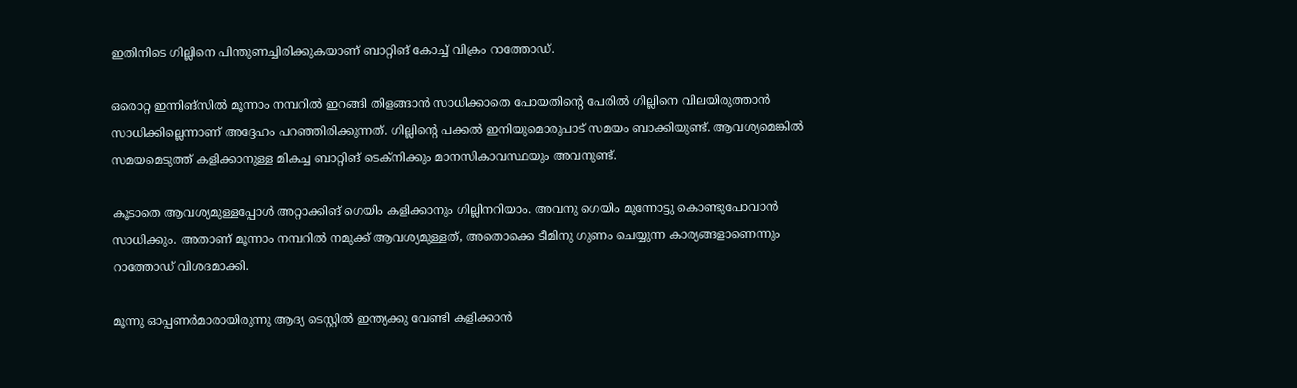ഇതിനിടെ ഗില്ലിനെ പിന്തുണച്ചിരിക്കുകയാണ് ബാറ്റിങ് കോച്ച് വിക്രം റാത്തോഡ്.

ഒരൊറ്റ ഇന്നിങ്‌സില്‍ മൂന്നാം നമ്പറില്‍ ഇറങ്ങി തിളങ്ങാന്‍ സാധിക്കാതെ പോയതിന്റെ പേരില്‍ ഗില്ലിനെ വിലയിരുത്താന്‍ സാധിക്കില്ലെന്നാണ് അദ്ദേഹം പറഞ്ഞിരിക്കുന്നത്. ഗില്ലിന്റെ പക്കല്‍ ഇനിയുമൊരുപാട് സമയം ബാക്കിയുണ്ട്. ആവശ്യമെങ്കില്‍ സമയമെടുത്ത് കളിക്കാനുള്ള മികച്ച ബാറ്റിങ് ടെക്‌നിക്കും മാനസികാവസ്ഥയും അവനുണ്ട്.

കൂടാതെ ആവശ്യമുള്ളപ്പോള്‍ അറ്റാക്കിങ് ഗെയിം കളിക്കാനും ഗില്ലിനറിയാം. അവനു ഗെയിം മുന്നോട്ടു കൊണ്ടുപോവാന്‍ സാധിക്കും. അതാണ് മൂന്നാം നമ്പറില്‍ നമുക്ക് ആവശ്യമുള്ളത്, അതൊക്കെ ടീമിനു ഗുണം ചെയ്യുന്ന കാര്യങ്ങളാണെന്നും റാത്തോഡ് വിശദമാക്കി.

മൂന്നു ഓപ്പണര്‍മാരായിരുന്നു ആദ്യ ടെസ്റ്റില്‍ ഇന്ത്യക്കു വേണ്ടി കളിക്കാന്‍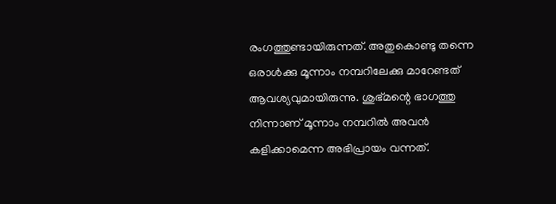രംഗത്തുണ്ടായിരുന്നത്. അതുകൊണ്ടു തന്നെ ഒരാള്‍ക്കു മൂന്നാം നമ്പറിലേക്കു മാറേണ്ടത് ആവശ്യവുമായിരുന്നു. ശുഭ്മന്റെ ഭാഗത്തു നിന്നാണ് മൂന്നാം നമ്പറില്‍ അവന്‍ കളിക്കാമെന്ന അഭിപ്രായം വന്നത്.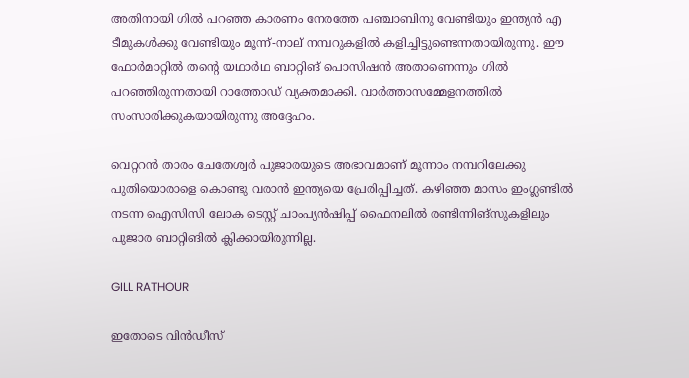അതിനായി ഗില്‍ പറഞ്ഞ കാരണം നേരത്തേ പഞ്ചാബിനു വേണ്ടിയും ഇന്ത്യന്‍ എ ടീമുകള്‍ക്കു വേണ്ടിയും മൂന്ന്-നാല് നമ്പറുകളില്‍ കളിച്ചിട്ടുണ്ടെന്നതായിരുന്നു. ഈ ഫോര്‍മാറ്റില്‍ തന്റെ യഥാര്‍ഥ ബാറ്റിങ് പൊസിഷന്‍ അതാണെന്നും ഗില്‍ പറഞ്ഞിരുന്നതായി റാത്തോഡ് വ്യക്തമാക്കി. വാര്‍ത്താസമ്മേളനത്തില്‍ സംസാരിക്കുകയായിരുന്നു അദ്ദേഹം.

വെറ്ററന്‍ താരം ചേതേശ്വര്‍ പുജാരയുടെ അഭാവമാണ് മൂന്നാം നമ്പറിലേക്കു പുതിയൊരാളെ കൊണ്ടു വരാന്‍ ഇന്ത്യയെ പ്രേരിപ്പിച്ചത്. കഴിഞ്ഞ മാസം ഇംഗ്ലണ്ടില്‍ നടന്ന ഐസിസി ലോക ടെസ്റ്റ് ചാംപ്യന്‍ഷിപ്പ് ഫൈനലില്‍ രണ്ടിന്നിങ്‌സുകളിലും പുജാര ബാറ്റിങില്‍ ക്ലിക്കായിരുന്നില്ല.

GILL RATHOUR

ഇതോടെ വിന്‍ഡീസ്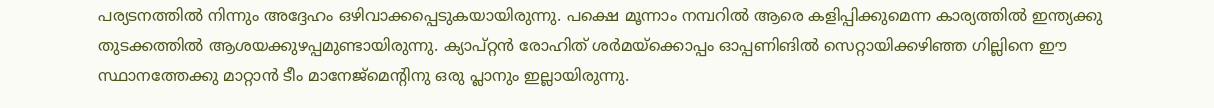പര്യടനത്തില്‍ നിന്നും അദ്ദേഹം ഒഴിവാക്കപ്പെടുകയായിരുന്നു. പക്ഷെ മൂന്നാം നമ്പറില്‍ ആരെ കളിപ്പിക്കുമെന്ന കാര്യത്തില്‍ ഇന്ത്യക്കു തുടക്കത്തില്‍ ആശയക്കുഴപ്പമുണ്ടായിരുന്നു. ക്യാപ്റ്റന്‍ രോഹിത് ശര്‍മയ്‌ക്കൊപ്പം ഓപ്പണിങില്‍ സെറ്റായിക്കഴിഞ്ഞ ഗില്ലിനെ ഈ സ്ഥാനത്തേക്കു മാറ്റാന്‍ ടീം മാനേജ്‌മെന്റിനു ഒരു പ്ലാനും ഇല്ലായിരുന്നു.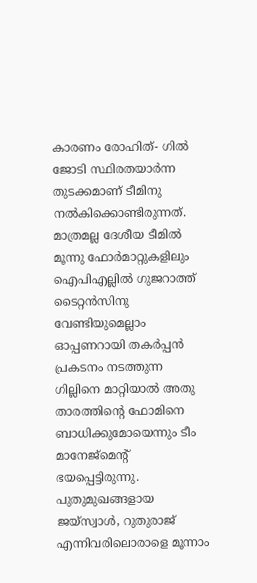കാരണം രോഹിത്- ഗില്‍ ജോടി സ്ഥിരതയാര്‍ന്ന തുടക്കമാണ് ടീമിനു നല്‍കിക്കൊണ്ടിരുന്നത്. മാത്രമല്ല ദേശീയ ടീമില്‍ മൂന്നു ഫോര്‍മാറ്റുകളിലും ഐപിഎല്ലില്‍ ഗുജറാത്ത് ടൈറ്റന്‍സിനു വേണ്ടിയുമെല്ലാം ഓപ്പണറായി തകര്‍പ്പന്‍ പ്രകടനം നടത്തുന്ന ഗില്ലിനെ മാറ്റിയാല്‍ അതു താരത്തിന്റെ ഫോമിനെ ബാധിക്കുമോയെന്നും ടീം മാനേജ്‌മെന്റ് ഭയപ്പെട്ടിരുന്നു. പുതുമുഖങ്ങളായ ജയ്‌സ്വാള്‍, റുതുരാജ് എന്നിവരിലൊരാളെ മൂന്നാം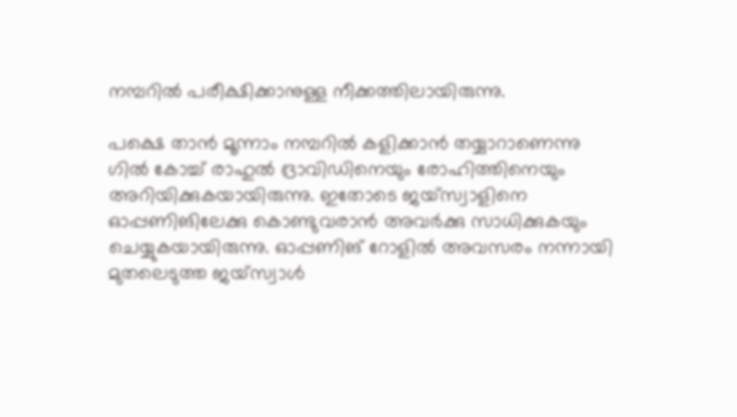നമ്പറില്‍ പരീക്ഷിക്കാനുള്ള നീക്കത്തിലായിരുന്നു.

പക്ഷെ താന്‍ മൂന്നാം നമ്പറില്‍ കളിക്കാന്‍ തയ്യാറാണെന്നു ഗില്‍ കോച്ച് രാഹുല്‍ ദ്രാവിഡിനെയും രോഹിത്തിനെയും അറിയിക്കുകയായിരുന്നു. ഇതോടെ ജയ്‌സ്വാളിനെ ഓപ്പണിങിലേക്കു കൊണ്ടുവരാന്‍ അവര്‍ക്കു സാധിക്കുകയും ചെയ്യുകയായിരുന്നു. ഓപ്പണിങ് റോളില്‍ അവസരം നന്നായി മുതലെടുത്ത ജയ്‌സ്വാള്‍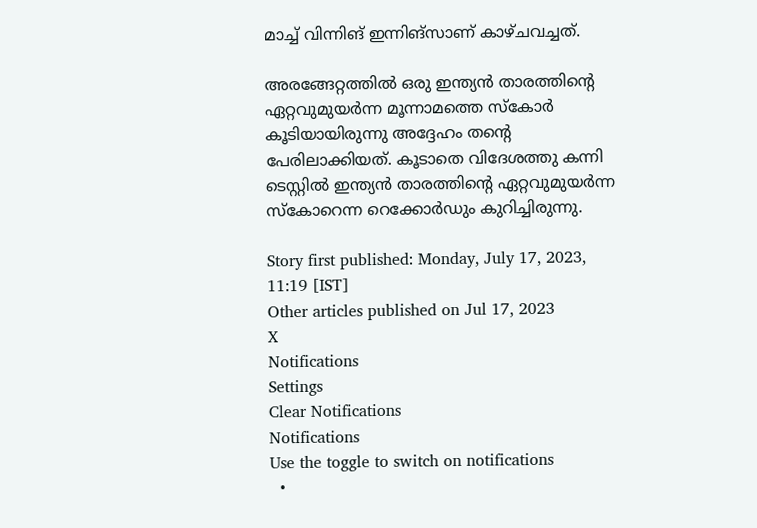മാച്ച് വിന്നിങ് ഇന്നിങ്‌സാണ് കാഴ്ചവച്ചത്.

അരങ്ങേറ്റത്തില്‍ ഒരു ഇന്ത്യന്‍ താരത്തിന്റെ ഏറ്റവുമുയര്‍ന്ന മൂന്നാമത്തെ സ്‌കോര്‍ കൂടിയായിരുന്നു അദ്ദേഹം തന്റെ പേരിലാക്കിയത്. കൂടാതെ വിദേശത്തു കന്നി ടെസ്റ്റില്‍ ഇന്ത്യന്‍ താരത്തിന്റെ ഏറ്റവുമുയര്‍ന്ന സ്‌കോറെന്ന റെക്കോര്‍ഡും കുറിച്ചിരുന്നു.

Story first published: Monday, July 17, 2023, 11:19 [IST]
Other articles published on Jul 17, 2023
X
Notifications
Settings
Clear Notifications
Notifications
Use the toggle to switch on notifications
  •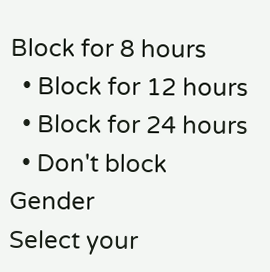Block for 8 hours
  • Block for 12 hours
  • Block for 24 hours
  • Don't block
Gender
Select your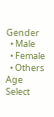Gender
  • Male
  • Female
  • Others
Age
Select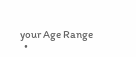your Age Range
  •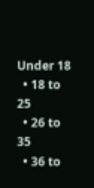Under 18
  • 18 to 25
  • 26 to 35
  • 36 to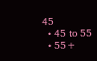45
  • 45 to 55
  • 55+